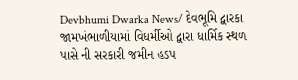Devbhumi Dwarka News/ દેવભૂમિ દ્વારકા જામખંભાળીયામાં વિધર્મીઓ દ્વારા ધાર્મિક સ્થળ પાસે ની સરકારી જમીન હડપ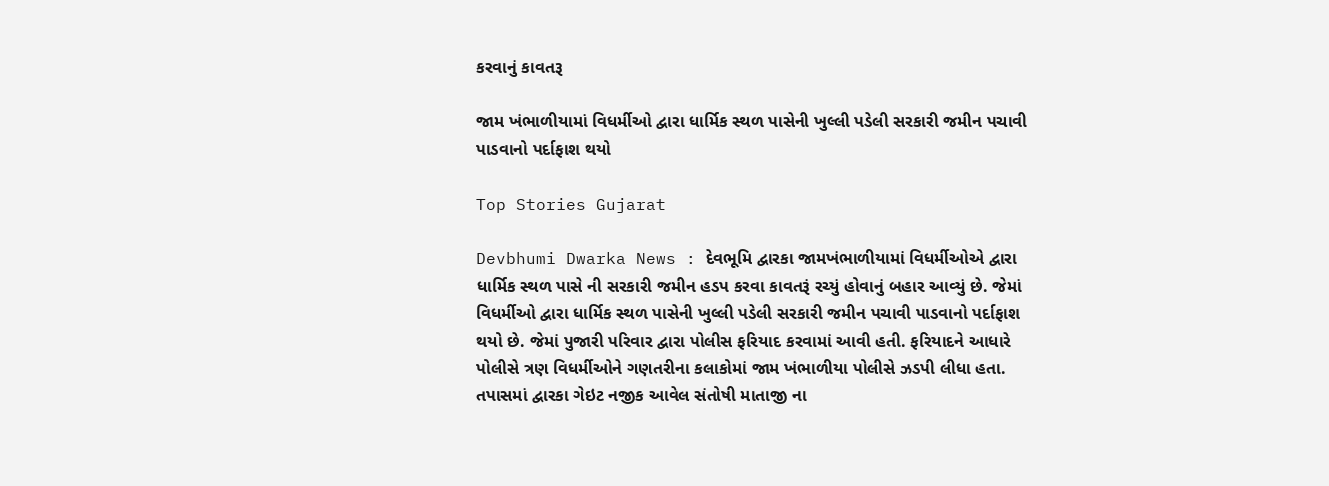કરવાનું કાવતરૂ

જામ ખંભાળીયામાં વિધર્મીઓ દ્વારા ધાર્મિક સ્થળ પાસેની ખુલ્લી પડેલી સરકારી જમીન પચાવી પાડવાનો પર્દાફાશ થયો

Top Stories Gujarat

Devbhumi Dwarka News : દેવભૂમિ દ્વારકા જામખંભાળીયામાં વિધર્મીઓએ દ્વારા ધાર્મિક સ્થળ પાસે ની સરકારી જમીન હડપ કરવા કાવતરૂં રચ્યું હોવાનું બહાર આવ્યું છે. જેમાં વિધર્મીઓ દ્વારા ધાર્મિક સ્થળ પાસેની ખુલ્લી પડેલી સરકારી જમીન પચાવી પાડવાનો પર્દાફાશ થયો છે. જેમાં પુજારી પરિવાર દ્વારા પોલીસ ફરિયાદ કરવામાં આવી હતી. ફરિયાદને આધારે પોલીસે ત્રણ વિધર્મીઓને ગણતરીના કલાકોમાં જામ ખંભાળીયા પોલીસે ઝડપી લીધા હતા. તપાસમાં દ્વારકા ગેઇટ નજીક આવેલ સંતોષી માતાજી ના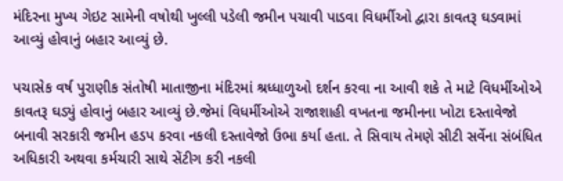મંદિરના મુખ્ય ગેઇટ સામેની વષોથી ખુલ્લી પડેલી જમીન પચાવી પાડવા વિધર્મીઓ દ્વારા કાવતરૂ ઘડવામાં આવ્યું હોવાનું બહાર આવ્યું છે.

પચાસેક વર્ષ પુરાણીક સંતોષી માતાજીના મંદિરમાં શ્રધ્ધાળુઓ દર્શન કરવા ના આવી શકે તે માટે વિધર્મીઓએ કાવતરૂ ઘડ્યું હોવાનું બહાર આવ્યું છે.જેમાં વિધર્મીઓએ રાજાશાહી વખતના જમીનના ખોટા દસ્તાવેજો બનાવી સરકારી જમીન હડપ કરવા નકલી દસ્તાવેજો ઉભા કર્યા હતા. તે સિવાય તેમણે સીટી સર્વેના સંબંધિત અધિકારી અથવા કર્મચારી સાથે સેંટીગ કરી નકલી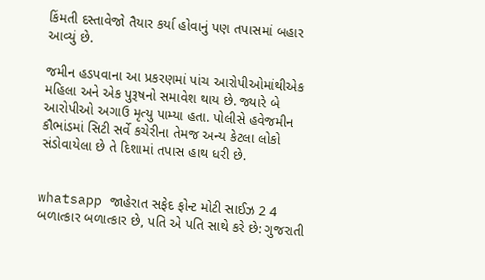કિંમતી દસ્તાવેજો તૈયાર કર્યા હોવાનું પણ તપાસમાં બહાર આવ્યું છે.

જમીન હડપવાના આ પ્રકરણમાં પાંચ આરોપીઓમાંથીએક મહિલા અને એક પુરૂષનો સમાવેશ થાય છે. જ્યારે બે આરોપીઓ અગાઉ મૃત્યુ પામ્યા હતા. પોલીસે હવેજમીન કૌભાંડમાં સિટી સર્વે કચેરીના તેમજ અન્ય કેટલા લોકો સંડોવાયેલા છે તે દિશામાં તપાસ હાથ ધરી છે.


whatsapp જાહેરાત સફેદ ફોન્ટ મોટી સાઈઝ 2 4 બળાત્કાર બળાત્કાર છે, પતિ એ પતિ સાથે કરે છે: ગુજરાતી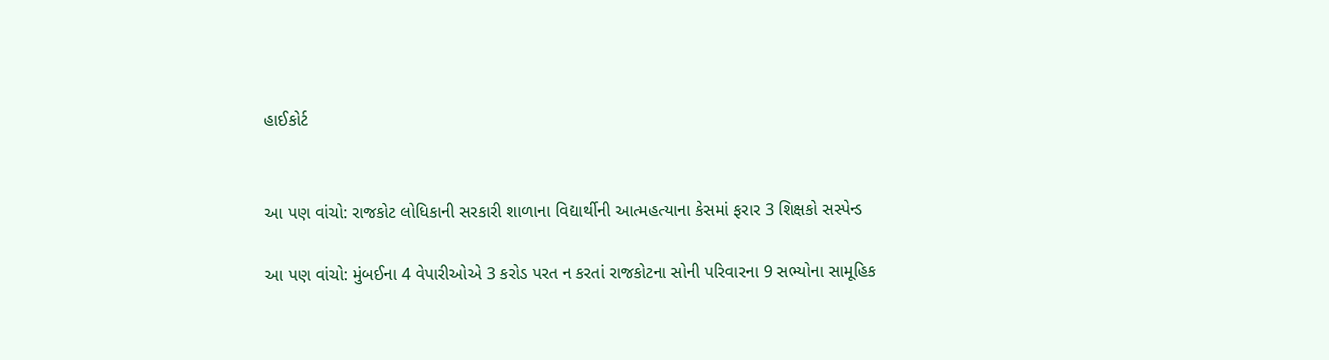હાઈકોર્ટ


આ પણ વાંચો: રાજકોટ લોધિકાની સરકારી શાળાના વિદ્યાર્થીની આત્મહત્યાના કેસમાં ફરાર 3 શિક્ષકો સસ્પેન્ડ

આ પણ વાંચો: મુંબઈના 4 વેપારીઓએ 3 કરોડ પરત ન કરતાં રાજકોટના સોની પરિવારના 9 સભ્યોના સામૂહિક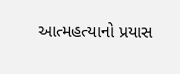આત્મહત્યાનો પ્રયાસ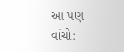આ પણ વાંચો: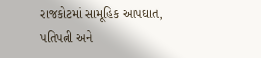રાજકોટમાં સામૂહિક આપઘાત, પતિપત્ની અને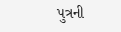પુત્રની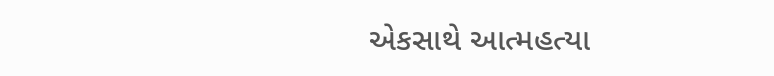એકસાથે આત્મહત્યા